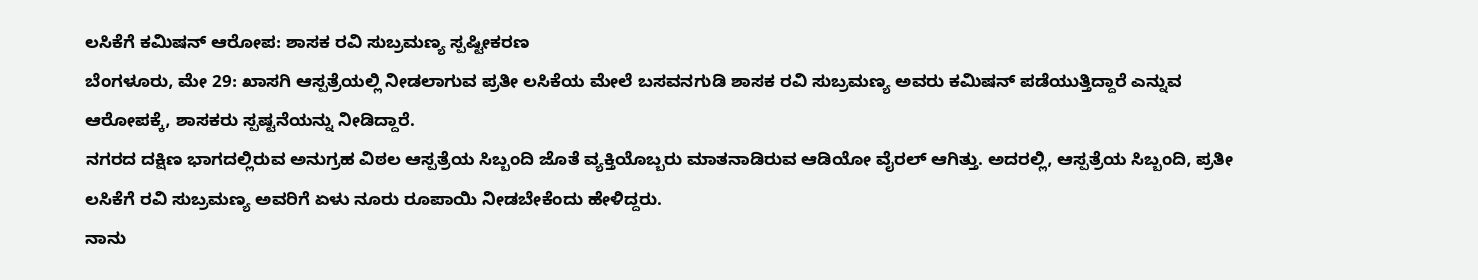ಲಸಿಕೆಗೆ ಕಮಿಷನ್ ಆರೋಪ: ಶಾಸಕ ರವಿ ಸುಬ್ರಮಣ್ಯ ಸ್ಪಷ್ಟೀಕರಣ
ಬೆಂಗಳೂರು, ಮೇ 29: ಖಾಸಗಿ ಆಸ್ಪತ್ರೆಯಲ್ಲಿ ನೀಡಲಾಗುವ ಪ್ರತೀ ಲಸಿಕೆಯ ಮೇಲೆ ಬಸವನಗುಡಿ ಶಾಸಕ ರವಿ ಸುಬ್ರಮಣ್ಯ ಅವರು ಕಮಿಷನ್ ಪಡೆಯುತ್ತಿದ್ದಾರೆ ಎನ್ನುವ ಆರೋಪಕ್ಕೆ, ಶಾಸಕರು ಸ್ಪಷ್ಟನೆಯನ್ನು ನೀಡಿದ್ದಾರೆ.
ನಗರದ ದಕ್ಷಿಣ ಭಾಗದಲ್ಲಿರುವ ಅನುಗ್ರಹ ವಿಠಲ ಆಸ್ಪತ್ರೆಯ ಸಿಬ್ಬಂದಿ ಜೊತೆ ವ್ಯಕ್ತಿಯೊಬ್ಬರು ಮಾತನಾಡಿರುವ ಆಡಿಯೋ ವೈರಲ್ ಆಗಿತ್ತು. ಅದರಲ್ಲಿ, ಆಸ್ಪತ್ರೆಯ ಸಿಬ್ಬಂದಿ, ಪ್ರತೀ ಲಸಿಕೆಗೆ ರವಿ ಸುಬ್ರಮಣ್ಯ ಅವರಿಗೆ ಏಳು ನೂರು ರೂಪಾಯಿ ನೀಡಬೇಕೆಂದು ಹೇಳಿದ್ದರು.
ನಾನು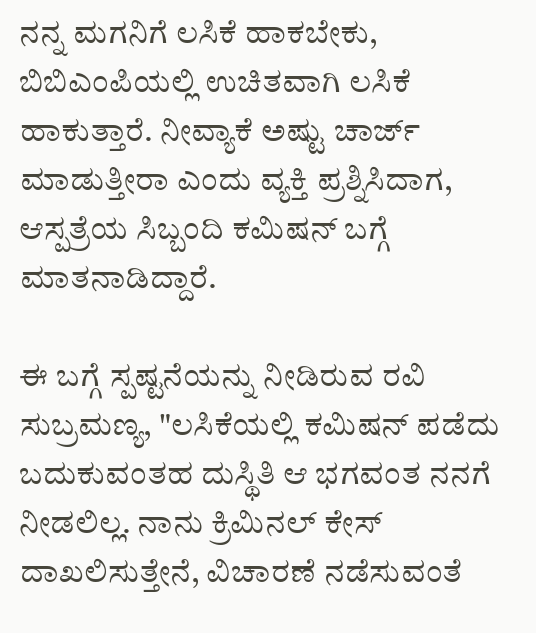ನನ್ನ ಮಗನಿಗೆ ಲಸಿಕೆ ಹಾಕಬೇಕು, ಬಿಬಿಎಂಪಿಯಲ್ಲಿ ಉಚಿತವಾಗಿ ಲಸಿಕೆ ಹಾಕುತ್ತಾರೆ. ನೀವ್ಯಾಕೆ ಅಷ್ಟು ಚಾರ್ಜ್ ಮಾಡುತ್ತೀರಾ ಎಂದು ವ್ಯಕ್ತಿ ಪ್ರಶ್ನಿಸಿದಾಗ, ಆಸ್ಪತ್ರೆಯ ಸಿಬ್ಬಂದಿ ಕಮಿಷನ್ ಬಗ್ಗೆ ಮಾತನಾಡಿದ್ದಾರೆ.

ಈ ಬಗ್ಗೆ ಸ್ಪಷ್ಟನೆಯನ್ನು ನೀಡಿರುವ ರವಿ ಸುಬ್ರಮಣ್ಯ, "ಲಸಿಕೆಯಲ್ಲಿ ಕಮಿಷನ್ ಪಡೆದು ಬದುಕುವಂತಹ ದುಸ್ಥಿತಿ ಆ ಭಗವಂತ ನನಗೆ ನೀಡಲಿಲ್ಲ. ನಾನು ಕ್ರಿಮಿನಲ್ ಕೇಸ್ ದಾಖಲಿಸುತ್ತೇನೆ, ವಿಚಾರಣೆ ನಡೆಸುವಂತೆ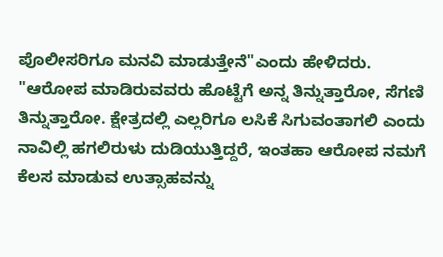ಪೊಲೀಸರಿಗೂ ಮನವಿ ಮಾಡುತ್ತೇನೆ"ಎಂದು ಹೇಳಿದರು.
"ಆರೋಪ ಮಾಡಿರುವವರು ಹೊಟ್ಟೆಗೆ ಅನ್ನ ತಿನ್ನುತ್ತಾರೋ, ಸೆಗಣಿ ತಿನ್ನುತ್ತಾರೋ. ಕ್ಷೇತ್ರದಲ್ಲಿ ಎಲ್ಲರಿಗೂ ಲಸಿಕೆ ಸಿಗುವಂತಾಗಲಿ ಎಂದು ನಾವಿಲ್ಲಿ ಹಗಲಿರುಳು ದುಡಿಯುತ್ತಿದ್ದರೆ, ಇಂತಹಾ ಆರೋಪ ನಮಗೆ ಕೆಲಸ ಮಾಡುವ ಉತ್ಸಾಹವನ್ನು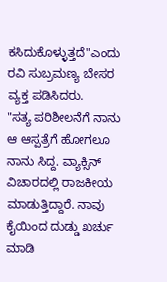ಕಸಿದುಕೊಳ್ಳುತ್ತದೆ"ಎಂದು ರವಿ ಸುಬ್ರಮಣ್ಯ ಬೇಸರ ವ್ಯಕ್ತ ಪಡಿಸಿದರು.
"ಸತ್ಯ ಪರಿಶೀಲನೆಗೆ ನಾನು ಆ ಆಸ್ಪತ್ರೆಗೆ ಹೋಗಲೂ ನಾನು ಸಿದ್ದ. ವ್ಯಾಕ್ಸಿನ್ ವಿಚಾರದಲ್ಲಿ ರಾಜಕೀಯ ಮಾಡುತ್ತಿದ್ದಾರೆ. ನಾವು ಕೈಯಿಂದ ದುಡ್ಡು ಖರ್ಚು ಮಾಡಿ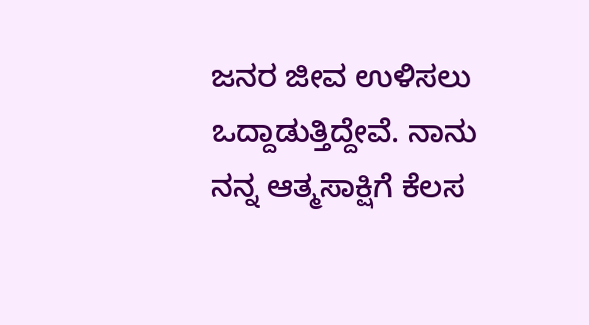ಜನರ ಜೀವ ಉಳಿಸಲು ಒದ್ದಾಡುತ್ತಿದ್ದೇವೆ. ನಾನು ನನ್ನ ಆತ್ಮಸಾಕ್ಷಿಗೆ ಕೆಲಸ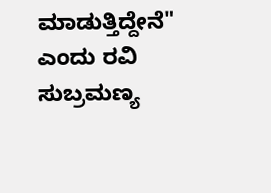ಮಾಡುತ್ತಿದ್ದೇನೆ" ಎಂದು ರವಿ ಸುಬ್ರಮಣ್ಯ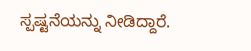ಸ್ಪಷ್ಟನೆಯನ್ನು ನೀಡಿದ್ದಾರೆ.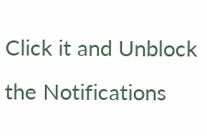Click it and Unblock the Notifications